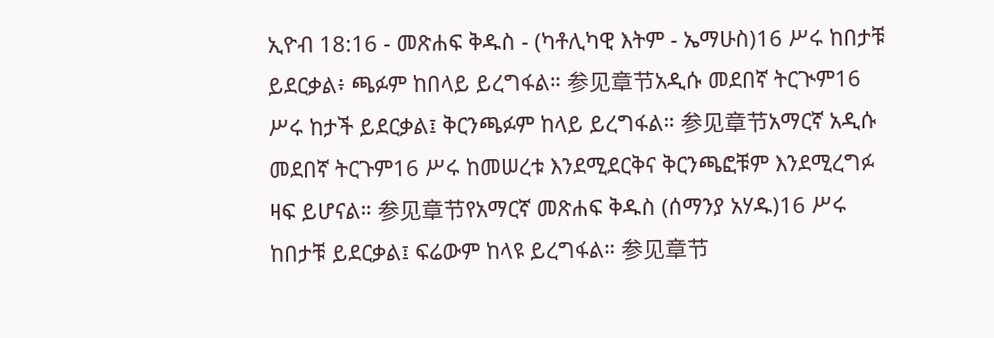ኢዮብ 18:16 - መጽሐፍ ቅዱስ - (ካቶሊካዊ እትም - ኤማሁስ)16 ሥሩ ከበታቹ ይደርቃል፥ ጫፉም ከበላይ ይረግፋል። 参见章节አዲሱ መደበኛ ትርጒም16 ሥሩ ከታች ይደርቃል፤ ቅርንጫፉም ከላይ ይረግፋል። 参见章节አማርኛ አዲሱ መደበኛ ትርጉም16 ሥሩ ከመሠረቱ እንደሚደርቅና ቅርንጫፎቹም እንደሚረግፉ ዛፍ ይሆናል። 参见章节የአማርኛ መጽሐፍ ቅዱስ (ሰማንያ አሃዱ)16 ሥሩ ከበታቹ ይደርቃል፤ ፍሬውም ከላዩ ይረግፋል። 参见章节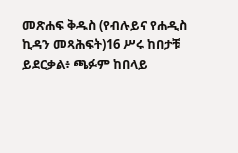መጽሐፍ ቅዱስ (የብሉይና የሐዲስ ኪዳን መጻሕፍት)16 ሥሩ ከበታቹ ይደርቃል፥ ጫፉም ከበላይ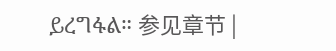ይረግፋል። 参见章节 |